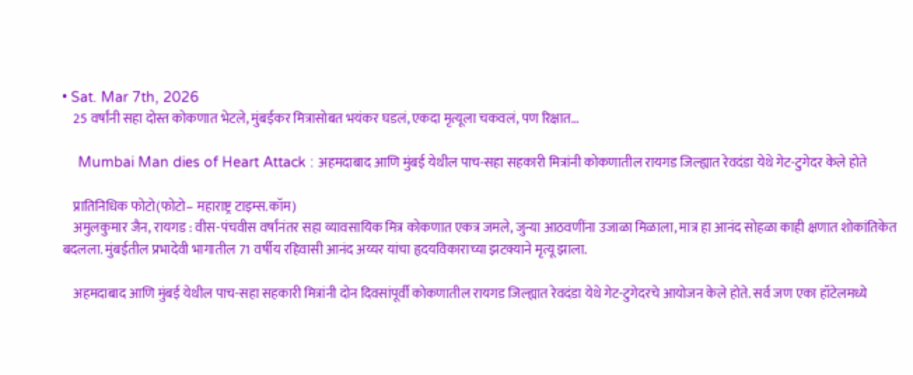• Sat. Mar 7th, 2026
    25 वर्षांनी सहा दोस्त कोकणात भेटले, मुंबईकर मित्रासोबत भयंकर घडलं, एकदा मृत्यूला चकवलं, पण रिक्षात…

    Mumbai Man dies of Heart Attack : अहमदाबाद आणि मुंबई येथील पाच-सहा सहकारी मित्रांनी कोकणातील रायगड जिल्ह्यात रेवदंडा येथे गेट-टुगेदर केले होते

    प्रातिनिधिक फोटो(फोटो– महाराष्ट्र टाइम्स.कॉम)
    अमुलकुमार जैन, रायगड : वीस-पंचवीस वर्षांनंतर सहा व्यावसायिक मित्र कोकणात एकत्र जमले, जुन्या आठवणींना उजाळा मिळाला, मात्र हा आनंद सोहळा काही क्षणात शोकांतिकेत बदलला. मुंबईतील प्रभादेवी भागातील 71 वर्षीय रहिवासी आनंद अय्यर यांचा हृदयविकाराच्या झटक्याने मृत्यू झाला.

    अहमदाबाद आणि मुंबई येथील पाच-सहा सहकारी मित्रांनी दोन दिवसांपूर्वी कोकणातील रायगड जिल्ह्यात रेवदंडा येथे गेट-टुगेदरचे आयोजन केले होते. सर्व जण एका हॉटेलमध्ये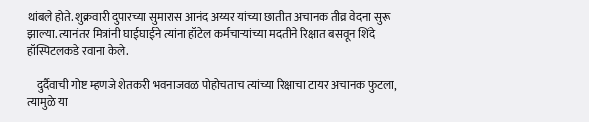थांबले होते. शुक्रवारी दुपारच्या सुमारास आनंद अय्यर यांच्या छातीत अचानक तीव्र वेदना सुरू झाल्या. त्यानंतर मित्रांनी घाईघाईने त्यांना हॉटेल कर्मचाऱ्यांच्या मदतीने रिक्षात बसवून शिंदे हॉस्पिटलकडे रवाना केले.

    दुर्दैवाची गोष्ट म्हणजे शेतकरी भवनाजवळ पोहोचताच त्यांच्या रिक्षाचा टायर अचानक फुटला, त्यामुळे या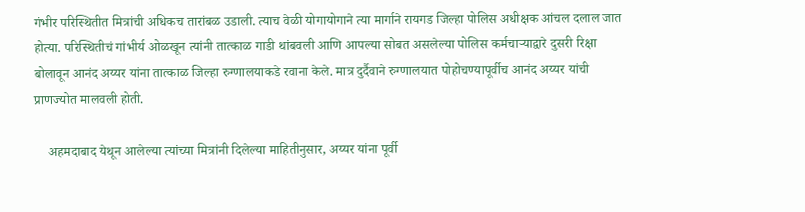गंभीर परिस्थितीत मित्रांची अधिकच तारांबळ उडाली. त्याच वेळी योगायोगाने त्या मार्गाने रायगड जिल्हा पोलिस अधीक्षक आंचल दलाल जात होत्या. परिस्थितीचं गांभीर्य ओळखून त्यांनी तात्काळ गाडी थांबवली आणि आपल्या सोबत असलेल्या पोलिस कर्मचाऱ्याद्वारे दुसरी रिक्षा बोलावून आनंद अय्यर यांना तात्काळ जिल्हा रुग्णालयाकडे रवाना केले. मात्र दुर्दैवाने रुग्णालयात पोहोचण्यापूर्वीच आनंद अय्यर यांची प्राणज्योत मालवली होती.

    अहमदाबाद येथून आलेल्या त्यांच्या मित्रांनी दिलेल्या माहितीनुसार, अय्यर यांना पूर्वी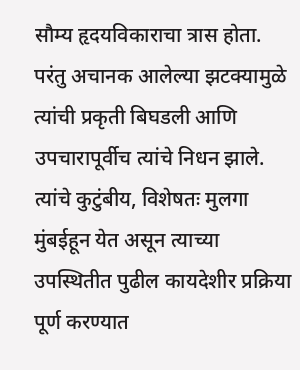सौम्य हृदयविकाराचा त्रास होता. परंतु अचानक आलेल्या झटक्यामुळे त्यांची प्रकृती बिघडली आणि उपचारापूर्वीच त्यांचे निधन झाले. त्यांचे कुटुंबीय, विशेषतः मुलगा मुंबईहून येत असून त्याच्या उपस्थितीत पुढील कायदेशीर प्रक्रिया पूर्ण करण्यात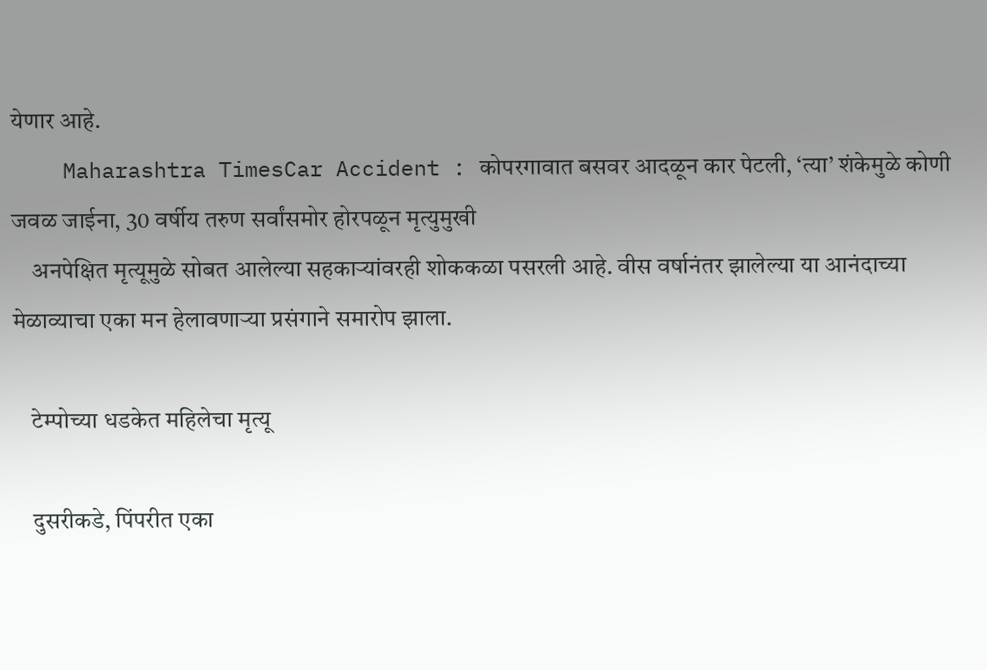येणार आहे.
    Maharashtra TimesCar Accident : कोपरगावात बसवर आदळून कार पेटली, ‘त्या’ शंकेमुळे कोणी जवळ जाईना, 30 वर्षीय तरुण सर्वांसमोर होरपळून मृत्युमुखी
    अनपेक्षित मृत्यूमुळे सोबत आलेल्या सहकाऱ्यांवरही शोककळा पसरली आहे. वीस वर्षानंतर झालेल्या या आनंदाच्या मेळाव्याचा एका मन हेलावणाऱ्या प्रसंगाने समारोप झाला.

    टेम्पोच्या धडकेत महिलेचा मृत्यू

    दुसरीकडे, पिंपरीत एका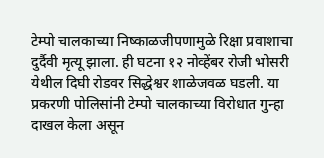टेम्पो चालकाच्या निष्काळजीपणामुळे रिक्षा प्रवाशाचा दुर्दैवी मृत्यू झाला. ही घटना १२ नोव्हेंबर रोजी भोसरी येथील दिघी रोडवर सिद्धेश्वर शाळेजवळ घडली. या प्रकरणी पोलिसांनी टेम्पो चालकाच्या विरोधात गुन्हा दाखल केला असून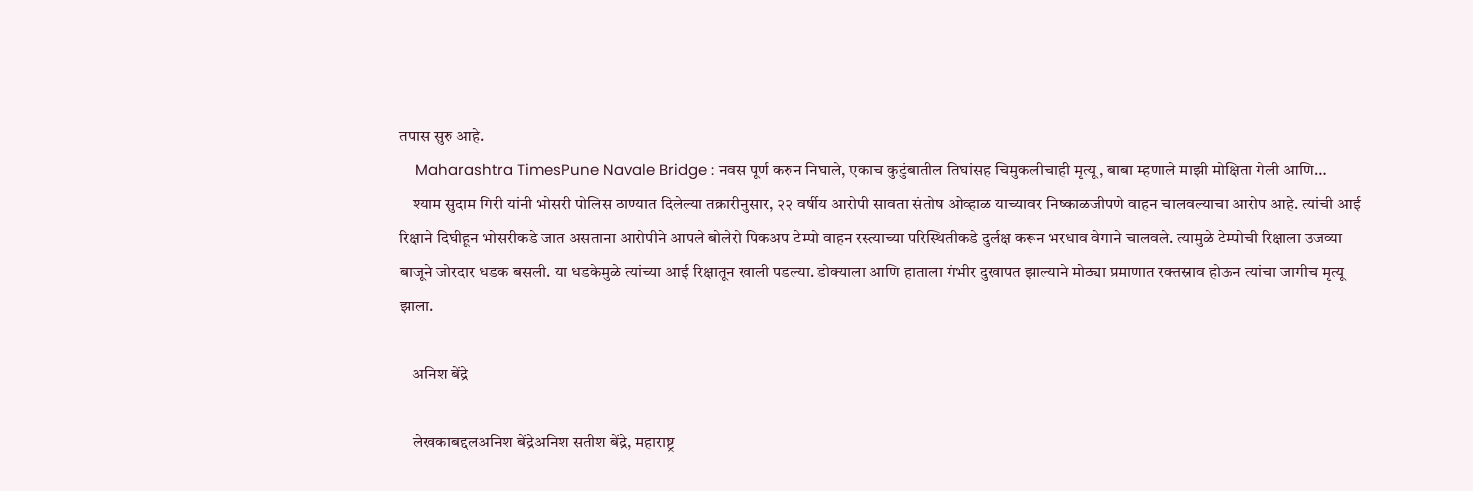तपास सुरु आहे.
    Maharashtra TimesPune Navale Bridge : नवस पूर्ण करुन निघाले, एकाच कुटुंबातील तिघांसह चिमुकलीचाही मृत्यू, बाबा म्हणाले माझी मोक्षिता गेली आणि…
    श्याम सुदाम गिरी यांनी भोसरी पोलिस ठाण्यात दिलेल्या तक्रारीनुसार, २२ वर्षीय आरोपी सावता संतोष ओव्हाळ याच्यावर निष्काळजीपणे वाहन चालवल्याचा आरोप आहे. त्यांची आई रिक्षाने दिघीहून भोसरीकडे जात असताना आरोपीने आपले बोलेरो पिकअप टेम्पो वाहन रस्त्याच्या परिस्थितीकडे दुर्लक्ष करून भरधाव वेगाने चालवले. त्यामुळे टेम्पोची रिक्षाला उजव्या बाजूने जोरदार धडक बसली. या धडकेमुळे त्यांच्या आई रिक्षातून खाली पडल्या. डोक्याला आणि हाताला गंभीर दुखापत झाल्याने मोठ्या प्रमाणात रक्तस्राव होऊन त्यांचा जागीच मृत्यू झाला.

    अनिश बेंद्रे

    लेखकाबद्दलअनिश बेंद्रेअनिश सतीश बेंद्रे, महाराष्ट्र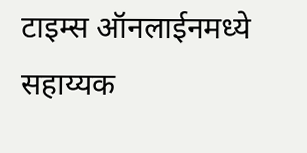टाइम्स ऑनलाईनमध्ये सहाय्यक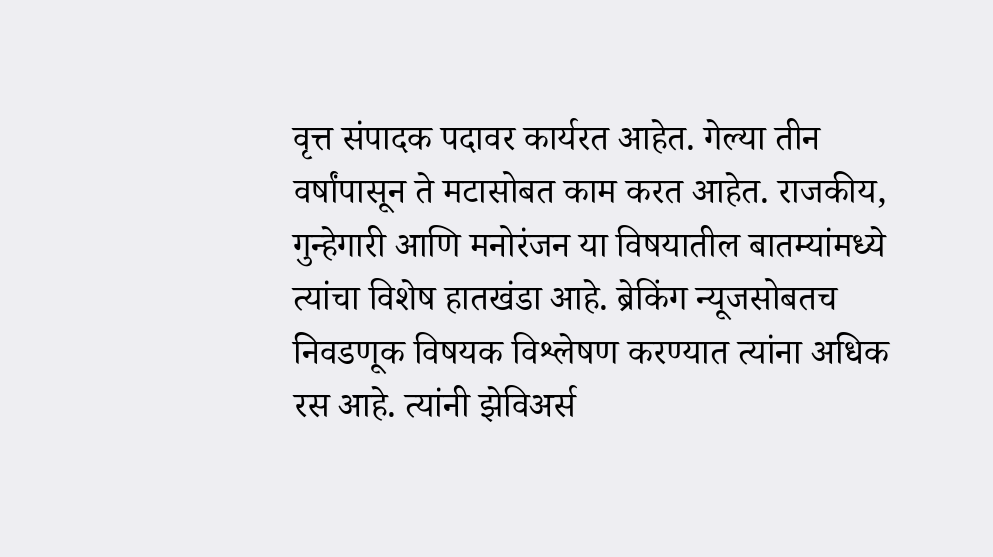वृत्त संपादक पदावर कार्यरत आहेत. गेल्या तीन वर्षांपासून ते मटासोबत काम करत आहेत. राजकीय, गुन्हेगारी आणि मनोरंजन या विषयातील बातम्यांमध्ये त्यांचा विशेष हातखंडा आहे. ब्रेकिंग न्यूजसोबतच निवडणूक विषयक विश्लेषण करण्यात त्यांना अधिक रस आहे. त्यांनी झेविअर्स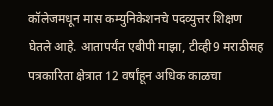कॉलेजमधून मास कम्युनिकेशनचे पदव्युत्तर शिक्षण घेतले आहे. आतापर्यंत एबीपी माझा, टीव्ही9 मराठीसह पत्रकारिता क्षेत्रात 12 वर्षांहून अधिक काळचा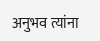अनुभव त्यांना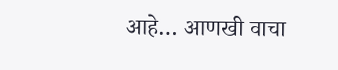आहे… आणखी वाचा